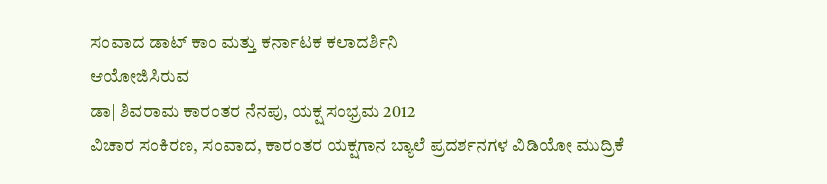ಸಂವಾದ ಡಾಟ್ ಕಾಂ ಮತ್ತು ಕರ್ನಾಟಕ ಕಲಾದರ್ಶಿನಿ
ಆಯೋಜಿಸಿರುವ
ಡಾ| ಶಿವರಾಮ ಕಾರಂತರ ನೆನಪು, ಯಕ್ಷ ಸಂಭ್ರಮ 2012
ವಿಚಾರ ಸಂಕಿರಣ, ಸಂವಾದ, ಕಾರಂತರ ಯಕ್ಷಗಾನ ಬ್ಯಾಲೆ ಪ್ರದರ್ಶನಗಳ ವಿಡಿಯೋ ಮುದ್ರಿಕೆ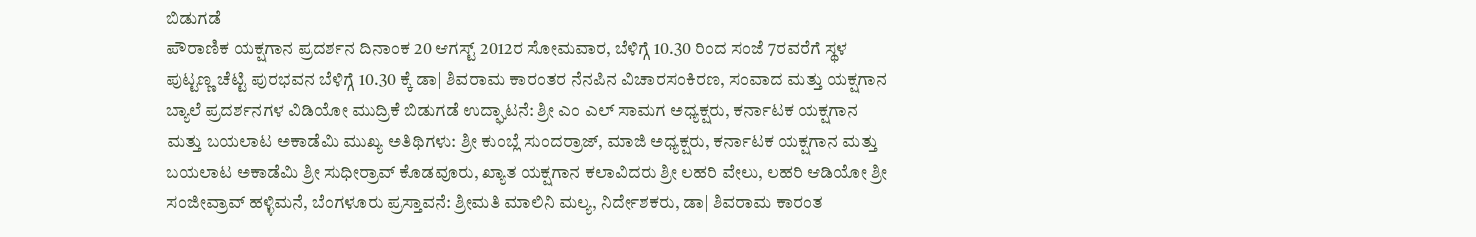ಬಿಡುಗಡೆ
ಪೌರಾಣಿಕ ಯಕ್ಷಗಾನ ಪ್ರದರ್ಶನ ದಿನಾಂಕ 20 ಆಗಸ್ಟ್ 2012ರ ಸೋಮವಾರ, ಬೆಳಿಗ್ಗೆ 10.30 ರಿಂದ ಸಂಜೆ 7ರವರೆಗೆ ಸ್ಥಳ ಪುಟ್ಟಣ್ಣ ಚೆಟ್ಟಿ ಪುರಭವನ ಬೆಳಿಗ್ಗೆ 10.30 ಕ್ಕೆ ಡಾ| ಶಿವರಾಮ ಕಾರಂತರ ನೆನಪಿನ ವಿಚಾರಸಂಕಿರಣ, ಸಂವಾದ ಮತ್ತು ಯಕ್ಷಗಾನ ಬ್ಯಾಲೆ ಪ್ರದರ್ಶನಗಳ ವಿಡಿಯೋ ಮುದ್ರಿಕೆ ಬಿಡುಗಡೆ ಉದ್ಘಾಟನೆ: ಶ್ರೀ ಎಂ ಎಲ್ ಸಾಮಗ ಅಧ್ಯಕ್ಷರು, ಕರ್ನಾಟಕ ಯಕ್ಷಗಾನ ಮತ್ತು ಬಯಲಾಟ ಅಕಾಡೆಮಿ ಮುಖ್ಯ ಅತಿಥಿಗಳು: ಶ್ರೀ ಕುಂಬ್ಲೆ ಸುಂದರ್ರಾಜ್, ಮಾಜಿ ಅಧ್ಯಕ್ಷರು, ಕರ್ನಾಟಕ ಯಕ್ಷಗಾನ ಮತ್ತು ಬಯಲಾಟ ಅಕಾಡೆಮಿ ಶ್ರೀ ಸುಧೀರ್ರಾವ್ ಕೊಡವೂರು, ಖ್ಯಾತ ಯಕ್ಷಗಾನ ಕಲಾವಿದರು ಶ್ರೀ ಲಹರಿ ವೇಲು, ಲಹರಿ ಆಡಿಯೋ ಶ್ರೀ ಸಂಜೀವ್ರಾವ್ ಹಳ್ಳಿಮನೆ, ಬೆಂಗಳೂರು ಪ್ರಸ್ತಾವನೆ: ಶ್ರೀಮತಿ ಮಾಲಿನಿ ಮಲ್ಯ, ನಿರ್ದೇಶಕರು, ಡಾ| ಶಿವರಾಮ ಕಾರಂತ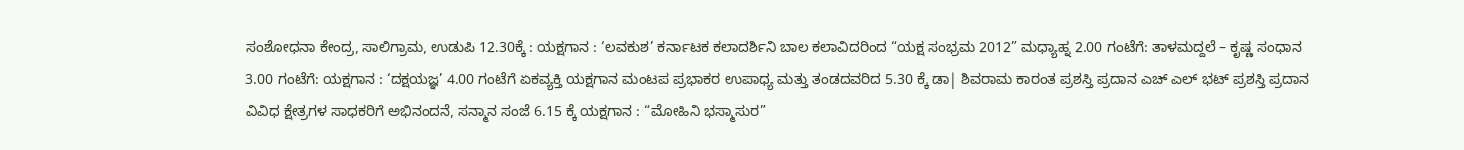ಸಂಶೋಧನಾ ಕೇಂದ್ರ, ಸಾಲಿಗ್ರಾಮ, ಉಡುಪಿ 12.30ಕ್ಕೆ : ಯಕ್ಷಗಾನ : ‘ಲವಕುಶ’ ಕರ್ನಾಟಕ ಕಲಾದರ್ಶಿನಿ ಬಾಲ ಕಲಾವಿದರಿಂದ “ಯಕ್ಷ ಸಂಭ್ರಮ 2012” ಮಧ್ಯಾಹ್ನ 2.00 ಗಂಟೆಗೆ: ತಾಳಮದ್ದಲೆ – ಕೃಷ್ಣ ಸಂಧಾನ 3.00 ಗಂಟೆಗೆ: ಯಕ್ಷಗಾನ : ‘ದಕ್ಷಯಜ್ಞ’ 4.00 ಗಂಟೆಗೆ ಏಕವ್ಯಕ್ತಿ ಯಕ್ಷಗಾನ ಮಂಟಪ ಪ್ರಭಾಕರ ಉಪಾಧ್ಯ ಮತ್ತು ತಂಡದವರಿದ 5.30 ಕ್ಕೆ ಡಾ| ಶಿವರಾಮ ಕಾರಂತ ಪ್ರಶಸ್ತಿ ಪ್ರದಾನ ಎಚ್ ಎಲ್ ಭಟ್ ಪ್ರಶಸ್ತಿ ಪ್ರದಾನ ವಿವಿಧ ಕ್ಷೇತ್ರಗಳ ಸಾಧಕರಿಗೆ ಅಭಿನಂದನೆ, ಸನ್ಮಾನ ಸಂಜೆ 6.15 ಕ್ಕೆ ಯಕ್ಷಗಾನ : “ಮೋಹಿನಿ ಭಸ್ಮಾಸುರ”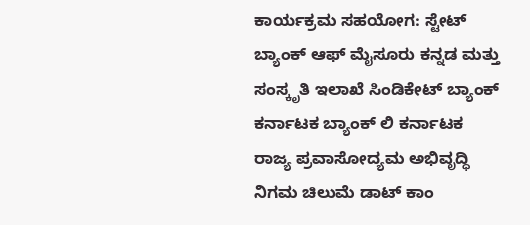ಕಾರ್ಯಕ್ರಮ ಸಹಯೋಗ: ಸ್ಟೇಟ್ ಬ್ಯಾಂಕ್ ಆಫ್ ಮೈಸೂರು ಕನ್ನಡ ಮತ್ತು ಸಂಸ್ಕೃತಿ ಇಲಾಖೆ ಸಿಂಡಿಕೇಟ್ ಬ್ಯಾಂಕ್ ಕರ್ನಾಟಕ ಬ್ಯಾಂಕ್ ಲಿ ಕರ್ನಾಟಕ ರಾಜ್ಯ ಪ್ರವಾಸೋದ್ಯಮ ಅಭಿವೃದ್ಧಿ ನಿಗಮ ಚಿಲುಮೆ ಡಾಟ್ ಕಾಂ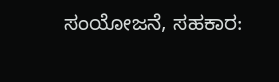ಸಂಯೋಜನೆ, ಸಹಕಾರ: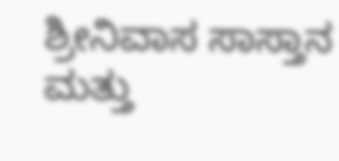ಶ್ರೀನಿವಾಸ ಸಾಸ್ತಾನ ಮತ್ತು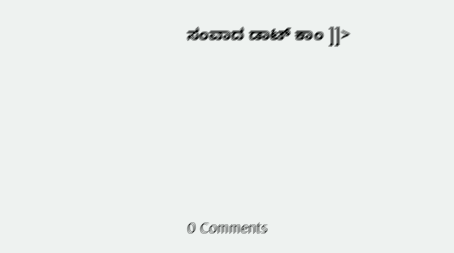ಸಂವಾದ ಡಾಟ್ ಕಾಂ ]]>





0 Comments